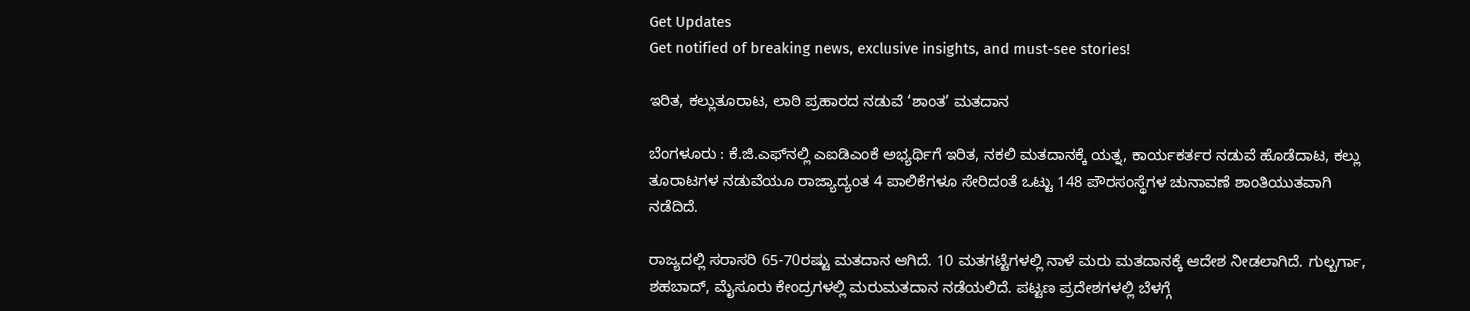Get Updates
Get notified of breaking news, exclusive insights, and must-see stories!

ಇರಿತ, ಕಲ್ಲುತೂರಾಟ, ಲಾಠಿ ಪ್ರಹಾರದ ನಡುವೆ ‘ಶಾಂತ’ ಮತದಾನ

ಬೆಂಗಳೂರು : ಕೆ.ಜಿ.ಎಫ್‌ನಲ್ಲಿ ಎಐಡಿಎಂಕೆ ಅಭ್ಯರ್ಥಿಗೆ ಇರಿತ, ನಕಲಿ ಮತದಾನಕ್ಕೆ ಯತ್ನ, ಕಾರ್ಯಕರ್ತರ ನಡುವೆ ಹೊಡೆದಾಟ, ಕಲ್ಲು ತೂರಾಟಗಳ ನಡುವೆಯೂ ರಾಜ್ಯಾದ್ಯಂತ 4 ಪಾಲಿಕೆಗಳೂ ಸೇರಿದಂತೆ ಒಟ್ಟು 148 ಪೌರಸಂಸ್ಥೆಗಳ ಚುನಾವಣೆ ಶಾಂತಿಯುತವಾಗಿ ನಡೆದಿದೆ.

ರಾಜ್ಯದಲ್ಲಿ ಸರಾಸರಿ 65-70ರಷ್ಟು ಮತದಾನ ಆಗಿದೆ. 10 ಮತಗಟ್ಟೆಗಳಲ್ಲಿ ನಾಳೆ ಮರು ಮತದಾನಕ್ಕೆ ಆದೇಶ ನೀಡಲಾಗಿದೆ. ಗುಲ್ಬರ್ಗಾ, ಶಹಬಾದ್‌, ಮೈಸೂರು ಕೇಂದ್ರಗಳಲ್ಲಿ ಮರುಮತದಾನ ನಡೆಯಲಿದೆ. ಪಟ್ಟಣ ಪ್ರದೇಶಗಳಲ್ಲಿ ಬೆಳಗ್ಗೆ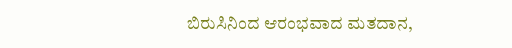ಬಿರುಸಿನಿಂದ ಆರಂಭವಾದ ಮತದಾನ,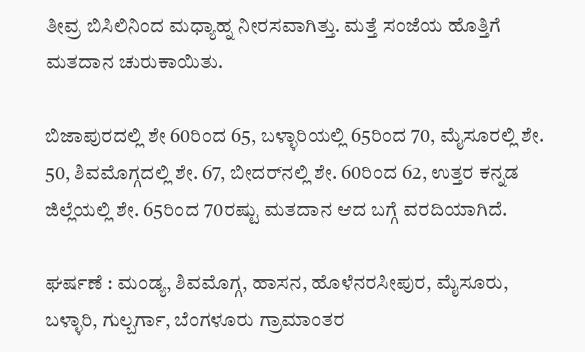ತೀವ್ರ ಬಿಸಿಲಿನಿಂದ ಮಧ್ಯಾಹ್ನ ನೀರಸವಾಗಿತ್ತು. ಮತ್ತೆ ಸಂಜೆಯ ಹೊತ್ತಿಗೆ ಮತದಾನ ಚುರುಕಾಯಿತು.

ಬಿಜಾಪುರದಲ್ಲಿ ಶೇ 60ರಿಂದ 65, ಬಳ್ಳಾರಿಯಲ್ಲಿ 65ರಿಂದ 70, ಮೈಸೂರಲ್ಲಿ ಶೇ. 50, ಶಿವಮೊಗ್ಗದಲ್ಲಿ ಶೇ. 67, ಬೀದರ್‌ನಲ್ಲಿ ಶೇ. 60ರಿಂದ 62, ಉತ್ತರ ಕನ್ನಡ ಜಿಲ್ಲೆಯಲ್ಲಿ ಶೇ. 65ರಿಂದ 70ರಷ್ಟು ಮತದಾನ ಆದ ಬಗ್ಗೆ ವರದಿಯಾಗಿದೆ.

ಘರ್ಷಣೆ : ಮಂಡ್ಯ, ಶಿವಮೊಗ್ಗ, ಹಾಸನ, ಹೊಳೆನರಸೀಪುರ, ಮೈಸೂರು, ಬಳ್ಳಾರಿ, ಗುಲ್ಬರ್ಗಾ, ಬೆಂಗಳೂರು ಗ್ರಾಮಾಂತರ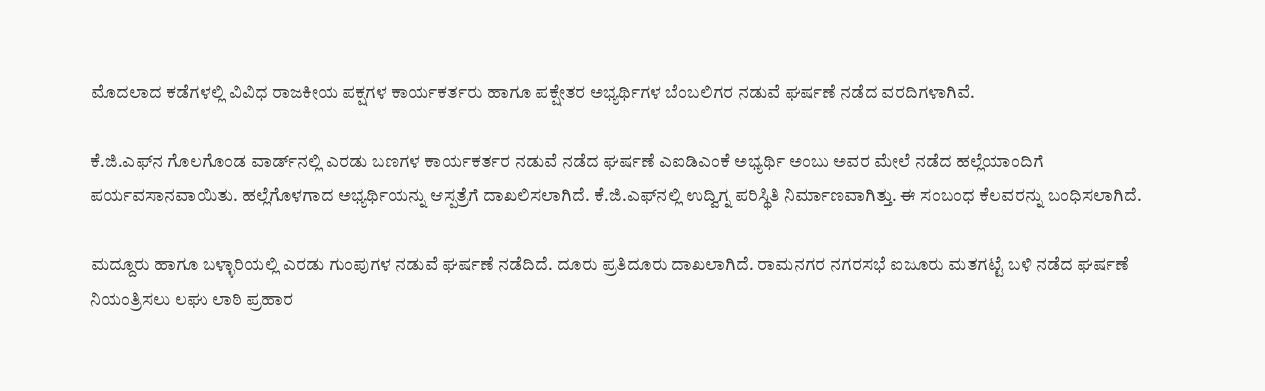ಮೊದಲಾದ ಕಡೆಗಳಲ್ಲಿ ವಿವಿಧ ರಾಜಕೀಯ ಪಕ್ಷಗಳ ಕಾರ್ಯಕರ್ತರು ಹಾಗೂ ಪಕ್ಷೇತರ ಅಭ್ಯರ್ಥಿಗಳ ಬೆಂಬಲಿಗರ ನಡುವೆ ಘರ್ಷಣೆ ನಡೆದ ವರದಿಗಳಾಗಿವೆ.

ಕೆ.ಜಿ.ಎಫ್‌ನ ಗೊಲಗೊಂಡ ವಾರ್ಡ್‌ನಲ್ಲಿ ಎರಡು ಬಣಗಳ ಕಾರ್ಯಕರ್ತರ ನಡುವೆ ನಡೆದ ಘರ್ಷಣೆ ಎಐಡಿಎಂಕೆ ಅಭ್ಯರ್ಥಿ ಅಂಬು ಅವರ ಮೇಲೆ ನಡೆದ ಹಲ್ಲೆಯಾಂದಿಗೆ ಪರ್ಯವಸಾನವಾಯಿತು. ಹಲ್ಲೆಗೊಳಗಾದ ಅಭ್ಯರ್ಥಿಯನ್ನು ಆಸ್ಪತ್ರೆಗೆ ದಾಖಲಿಸಲಾಗಿದೆ. ಕೆ.ಜಿ.ಎಫ್‌ನಲ್ಲಿ ಉದ್ವಿಗ್ನ ಪರಿಸ್ಥಿತಿ ನಿರ್ಮಾಣವಾಗಿತ್ತು. ಈ ಸಂಬಂಧ ಕೆಲವರನ್ನು ಬಂಧಿಸಲಾಗಿದೆ.

ಮದ್ದೂರು ಹಾಗೂ ಬಳ್ಳಾರಿಯಲ್ಲಿ ಎರಡು ಗುಂಪುಗಳ ನಡುವೆ ಘರ್ಷಣೆ ನಡೆದಿದೆ. ದೂರು ಪ್ರತಿದೂರು ದಾಖಲಾಗಿದೆ. ರಾಮನಗರ ನಗರಸಭೆ ಐಜೂರು ಮತಗಟ್ಟೆ ಬಳಿ ನಡೆದ ಘರ್ಷಣೆ ನಿಯಂತ್ರಿಸಲು ಲಘು ಲಾಠಿ ಪ್ರಹಾರ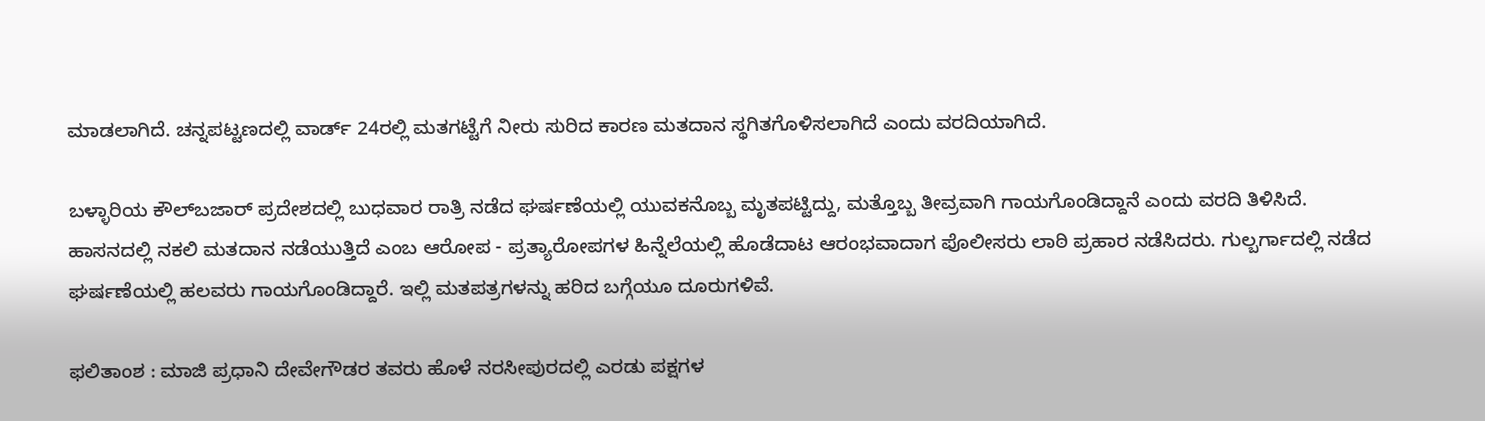ಮಾಡಲಾಗಿದೆ. ಚನ್ನಪಟ್ಟಣದಲ್ಲಿ ವಾರ್ಡ್‌ 24ರಲ್ಲಿ ಮತಗಟ್ಟೆಗೆ ನೀರು ಸುರಿದ ಕಾರಣ ಮತದಾನ ಸ್ಥಗಿತಗೊಳಿಸಲಾಗಿದೆ ಎಂದು ವರದಿಯಾಗಿದೆ.

ಬಳ್ಳಾರಿಯ ಕೌಲ್‌ಬಜಾರ್‌ ಪ್ರದೇಶದಲ್ಲಿ ಬುಧವಾರ ರಾತ್ರಿ ನಡೆದ ಘರ್ಷಣೆಯಲ್ಲಿ ಯುವಕನೊಬ್ಬ ಮೃತಪಟ್ಟಿದ್ದು, ಮತ್ತೊಬ್ಬ ತೀವ್ರವಾಗಿ ಗಾಯಗೊಂಡಿದ್ದಾನೆ ಎಂದು ವರದಿ ತಿಳಿಸಿದೆ. ಹಾಸನದಲ್ಲಿ ನಕಲಿ ಮತದಾನ ನಡೆಯುತ್ತಿದೆ ಎಂಬ ಆರೋಪ - ಪ್ರತ್ಯಾರೋಪಗಳ ಹಿನ್ನೆಲೆಯಲ್ಲಿ ಹೊಡೆದಾಟ ಆರಂಭವಾದಾಗ ಪೊಲೀಸರು ಲಾಠಿ ಪ್ರಹಾರ ನಡೆಸಿದರು. ಗುಲ್ಬರ್ಗಾದಲ್ಲಿ ನಡೆದ ಘರ್ಷಣೆಯಲ್ಲಿ ಹಲವರು ಗಾಯಗೊಂಡಿದ್ದಾರೆ. ಇಲ್ಲಿ ಮತಪತ್ರಗಳನ್ನು ಹರಿದ ಬಗ್ಗೆಯೂ ದೂರುಗಳಿವೆ.

ಫಲಿತಾಂಶ : ಮಾಜಿ ಪ್ರಧಾನಿ ದೇವೇಗೌಡರ ತವರು ಹೊಳೆ ನರಸೀಪುರದಲ್ಲಿ ಎರಡು ಪಕ್ಷಗಳ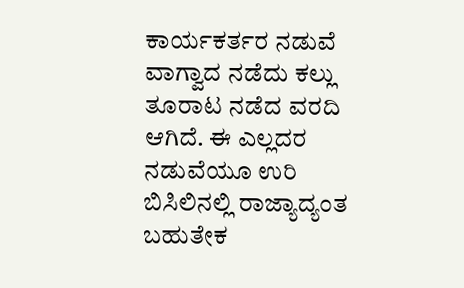ಕಾರ್ಯಕರ್ತರ ನಡುವೆ ವಾಗ್ವಾದ ನಡೆದು ಕಲ್ಲು ತೂರಾಟ ನಡೆದ ವರದಿ ಆಗಿದೆ. ಈ ಎಲ್ಲದರ ನಡುವೆಯೂ ಉರಿ ಬಿಸಿಲಿನಲ್ಲಿ ರಾಜ್ಯಾದ್ಯಂತ ಬಹುತೇಕ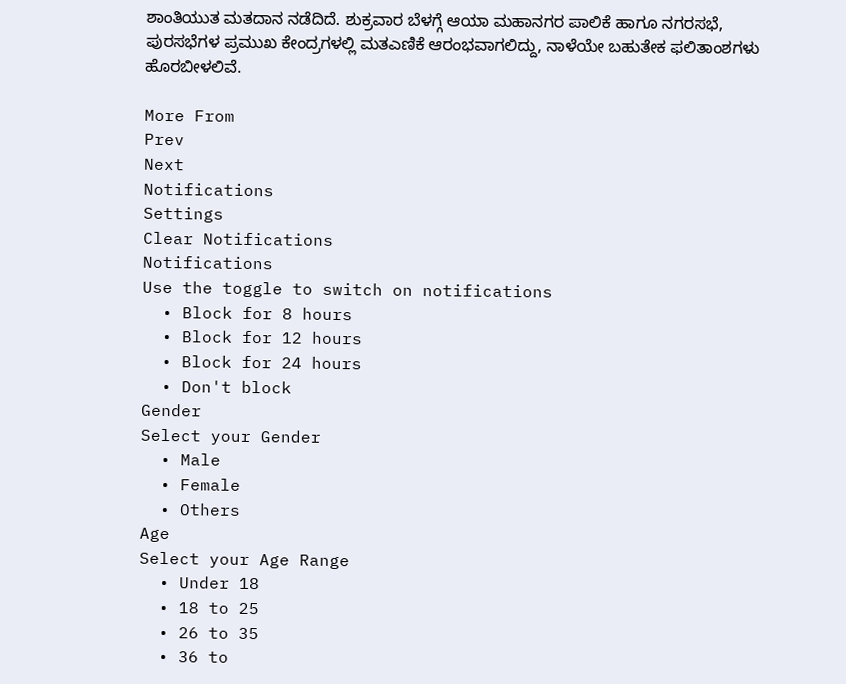ಶಾಂತಿಯುತ ಮತದಾನ ನಡೆದಿದೆ. ಶುಕ್ರವಾರ ಬೆಳಗ್ಗೆ ಆಯಾ ಮಹಾನಗರ ಪಾಲಿಕೆ ಹಾಗೂ ನಗರಸಭೆ, ಪುರಸಭೆಗಳ ಪ್ರಮುಖ ಕೇಂದ್ರಗಳಲ್ಲಿ ಮತಎಣಿಕೆ ಆರಂಭವಾಗಲಿದ್ದು, ನಾಳೆಯೇ ಬಹುತೇಕ ಫಲಿತಾಂಶಗಳು ಹೊರಬೀಳಲಿವೆ.

More From
Prev
Next
Notifications
Settings
Clear Notifications
Notifications
Use the toggle to switch on notifications
  • Block for 8 hours
  • Block for 12 hours
  • Block for 24 hours
  • Don't block
Gender
Select your Gender
  • Male
  • Female
  • Others
Age
Select your Age Range
  • Under 18
  • 18 to 25
  • 26 to 35
  • 36 to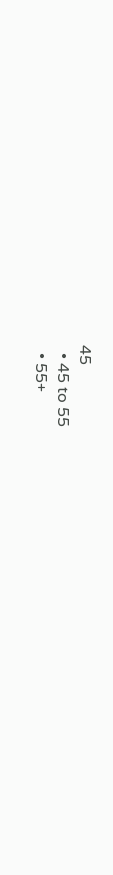45
  • 45 to 55
  • 55+